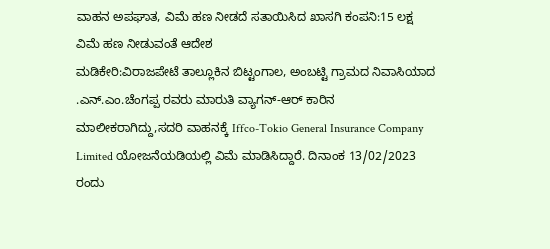ವಾಹನ ಅಪಘಾತ, ವಿಮೆ ಹಣ ನೀಡದೆ ಸತಾಯಿಸಿದ ಖಾಸಗಿ ಕಂಪನಿ:15 ಲಕ್ಷ ವಿಮೆ ಹಣ ನೀಡುವಂತೆ ಆದೇಶ
ಮಡಿಕೇರಿ:ವಿರಾಜಪೇಟೆ ತಾಲ್ಲೂಕಿನ ಬಿಟ್ಟಂಗಾಲ, ಅಂಬಟ್ಟಿ ಗ್ರಾಮದ ನಿವಾಸಿಯಾದ .ಎನ್.ಎಂ.ಚೆಂಗಪ್ಪ ರವರು ಮಾರುತಿ ವ್ಯಾಗನ್-ಆರ್ ಕಾರಿನ ಮಾಲೀಕರಾಗಿದ್ದು,ಸದರಿ ವಾಹನಕ್ಕೆ Iffco-Tokio General Insurance Company Limited ಯೋಜನೆಯಡಿಯಲ್ಲಿ ವಿಮೆ ಮಾಡಿಸಿದ್ದಾರೆ. ದಿನಾಂಕ 13/02/2023 ರಂದು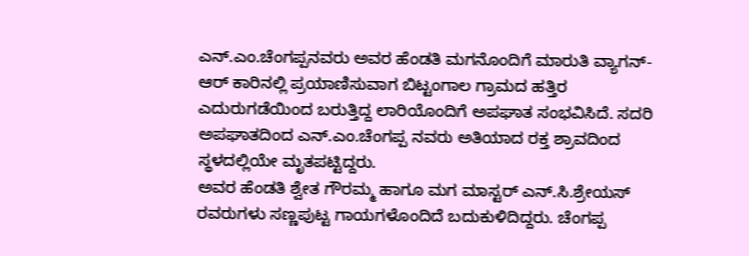ಎನ್.ಎಂ.ಚೆಂಗಪ್ಪನವರು ಅವರ ಹೆಂಡತಿ ಮಗನೊಂದಿಗೆ ಮಾರುತಿ ವ್ಯಾಗನ್-ಆರ್ ಕಾರಿನಲ್ಲಿ ಪ್ರಯಾಣಿಸುವಾಗ ಬಿಟ್ಟಂಗಾಲ ಗ್ರಾಮದ ಹತ್ತಿರ ಎದುರುಗಡೆಯಿಂದ ಬರುತ್ತಿದ್ದ ಲಾರಿಯೊಂದಿಗೆ ಅಪಘಾತ ಸಂಭವಿಸಿದೆ. ಸದರಿ ಅಪಘಾತದಿಂದ ಎನ್.ಎಂ.ಚೆಂಗಪ್ಪ ನವರು ಅತಿಯಾದ ರಕ್ತ ಶ್ರಾವದಿಂದ ಸ್ಥಳದಲ್ಲಿಯೇ ಮೃತಪಟ್ಟಿದ್ದರು.
ಅವರ ಹೆಂಡತಿ ಶ್ವೇತ ಗೌರಮ್ಮ ಹಾಗೂ ಮಗ ಮಾಸ್ಟರ್ ಎನ್.ಸಿ.ಶ್ರೇಯಸ್ ರವರುಗಳು ಸಣ್ಣಪುಟ್ಟ ಗಾಯಗಳೊಂದಿದೆ ಬದುಕುಳಿದಿದ್ದರು. ಚೆಂಗಪ್ಪ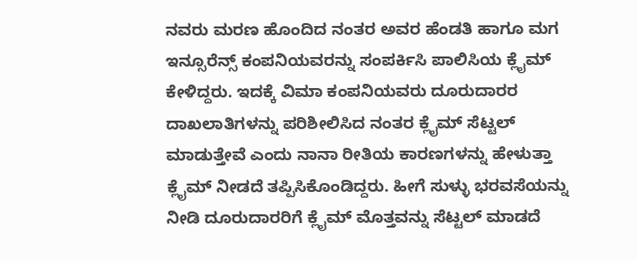ನವರು ಮರಣ ಹೊಂದಿದ ನಂತರ ಅವರ ಹೆಂಡತಿ ಹಾಗೂ ಮಗ ಇನ್ಸೂರೆನ್ಸ್ ಕಂಪನಿಯವರನ್ನು ಸಂಪರ್ಕಿಸಿ ಪಾಲಿಸಿಯ ಕ್ಲೈಮ್ ಕೇಳಿದ್ದರು. ಇದಕ್ಕೆ ವಿಮಾ ಕಂಪನಿಯವರು ದೂರುದಾರರ ದಾಖಲಾತಿಗಳನ್ನು ಪರಿಶೀಲಿಸಿದ ನಂತರ ಕ್ಲೈಮ್ ಸೆಟ್ಟಲ್ ಮಾಡುತ್ತೇವೆ ಎಂದು ನಾನಾ ರೀತಿಯ ಕಾರಣಗಳನ್ನು ಹೇಳುತ್ತಾ ಕ್ಲೈಮ್ ನೀಡದೆ ತಪ್ಪಿಸಿಕೊಂಡಿದ್ದರು. ಹೀಗೆ ಸುಳ್ಳು ಭರವಸೆಯನ್ನು ನೀಡಿ ದೂರುದಾರರಿಗೆ ಕ್ಲೈಮ್ ಮೊತ್ತವನ್ನು ಸೆಟ್ಟಲ್ ಮಾಡದೆ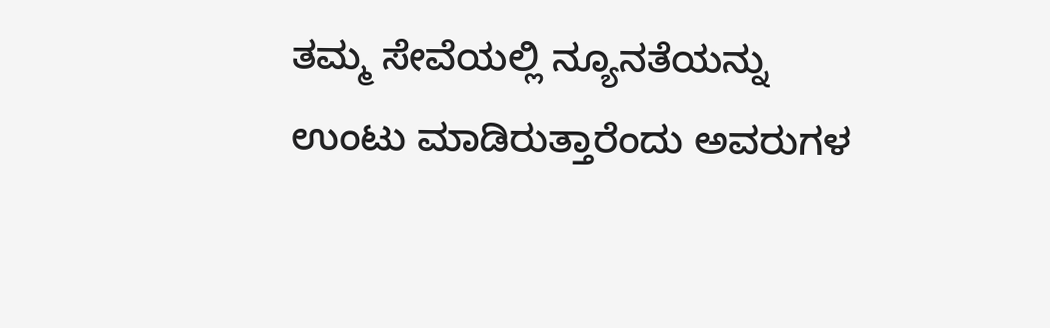ತಮ್ಮ ಸೇವೆಯಲ್ಲಿ ನ್ಯೂನತೆಯನ್ನು ಉಂಟು ಮಾಡಿರುತ್ತಾರೆಂದು ಅವರುಗಳ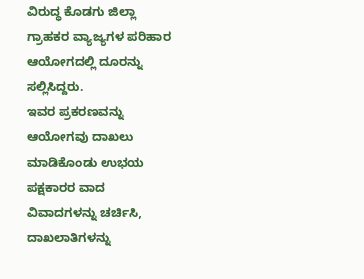ವಿರುದ್ಧ ಕೊಡಗು ಜಿಲ್ಲಾ ಗ್ರಾಹಕರ ವ್ಯಾಜ್ಯಗಳ ಪರಿಹಾರ ಆಯೋಗದಲ್ಲಿ ದೂರನ್ನು ಸಲ್ಲಿಸಿದ್ದರು.
ಇವರ ಪ್ರಕರಣವನ್ನು ಆಯೋಗವು ದಾಖಲು ಮಾಡಿಕೊಂಡು ಉಭಯ ಪಕ್ಷಕಾರರ ವಾದ ವಿವಾದಗಳನ್ನು ಚರ್ಚಿಸಿ, ದಾಖಲಾತಿಗಳನ್ನು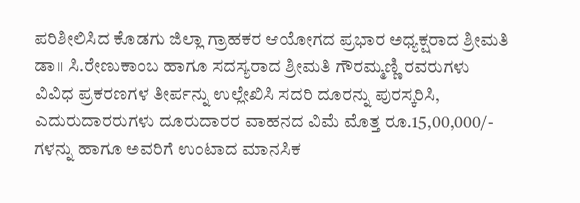ಪರಿಶೀಲಿಸಿದ ಕೊಡಗು ಜಿಲ್ಲಾ ಗ್ರಾಹಕರ ಆಯೋಗದ ಪ್ರಭಾರ ಅಧ್ಯಕ್ಷರಾದ ಶ್ರೀಮತಿ ಡಾ॥ ಸಿ.ರೇಣುಕಾಂಬ ಹಾಗೂ ಸದಸ್ಯರಾದ ಶ್ರೀಮತಿ ಗೌರಮ್ಮಣ್ಣಿ ರವರುಗಳು ವಿವಿಧ ಪ್ರಕರಣಗಳ ತೀರ್ಪನ್ನು ಉಲ್ಲೇಖಿಸಿ ಸದರಿ ದೂರನ್ನು ಪುರಸ್ಕರಿಸಿ, ಎದುರುದಾರರುಗಳು ದೂರುದಾರರ ವಾಹನದ ವಿಮೆ ಮೊತ್ತ ರೂ.15,00,000/- ಗಳನ್ನು ಹಾಗೂ ಅವರಿಗೆ ಉಂಟಾದ ಮಾನಸಿಕ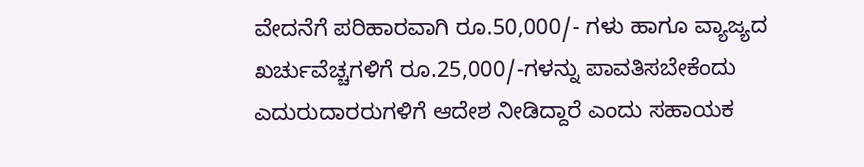ವೇದನೆಗೆ ಪರಿಹಾರವಾಗಿ ರೂ.50,000/- ಗಳು ಹಾಗೂ ವ್ಯಾಜ್ಯದ ಖರ್ಚುವೆಚ್ಚಗಳಿಗೆ ರೂ.25,000/-ಗಳನ್ನು ಪಾವತಿಸಬೇಕೆಂದು ಎದುರುದಾರರುಗಳಿಗೆ ಆದೇಶ ನೀಡಿದ್ದಾರೆ ಎಂದು ಸಹಾಯಕ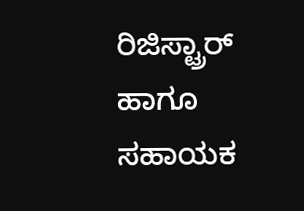ರಿಜಿಸ್ಟ್ರಾರ್ ಹಾಗೂ ಸಹಾಯಕ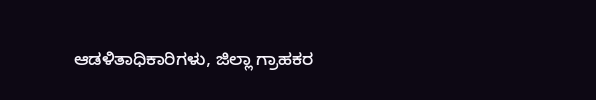ಆಡಳಿತಾಧಿಕಾರಿಗಳು, ಜಿಲ್ಲಾ ಗ್ರಾಹಕರ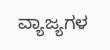ವ್ಯಾಜ್ಯಗಳ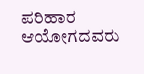ಪರಿಹಾರ ಆಯೋಗದವರು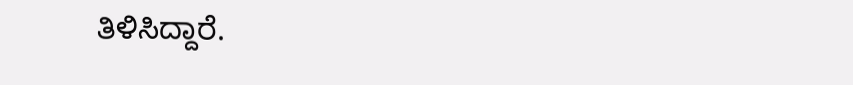ತಿಳಿಸಿದ್ದಾರೆ.